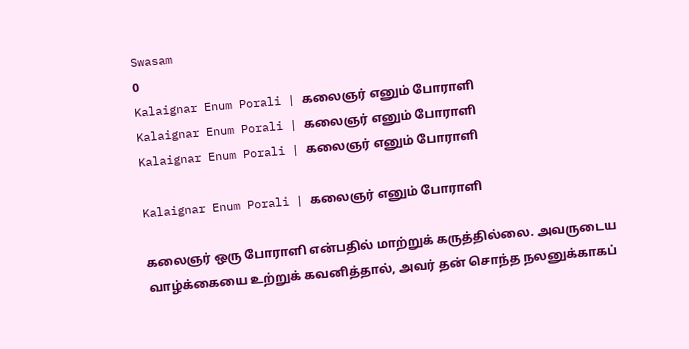Swasam
0
Kalaignar Enum Porali | கலைஞர் எனும் போராளி
Kalaignar Enum Porali | கலைஞர் எனும் போராளி
Kalaignar Enum Porali | கலைஞர் எனும் போராளி

Kalaignar Enum Porali | கலைஞர் எனும் போராளி

கலைஞர் ஒரு போராளி என்பதில் மாற்றுக் கருத்தில்லை. அவருடைய வாழ்க்கையை உற்றுக் கவனித்தால், அவர் தன் சொந்த நலனுக்காகப்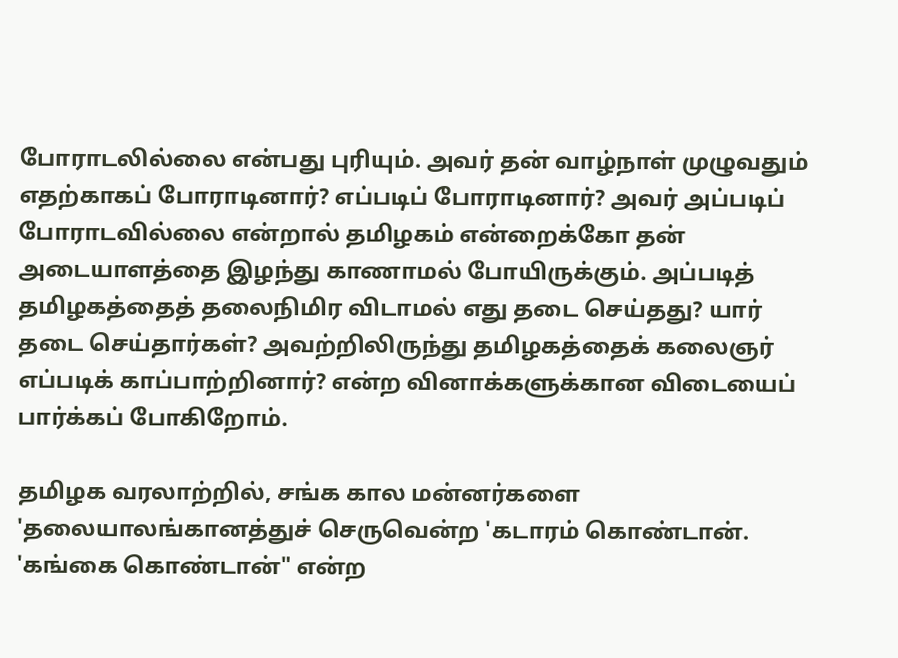போராடலில்லை என்பது புரியும். அவர் தன் வாழ்நாள் முழுவதும் எதற்காகப் போராடினார்? எப்படிப் போராடினார்? அவர் அப்படிப் போராடவில்லை என்றால் தமிழகம் என்றைக்கோ தன் அடையாளத்தை இழந்து காணாமல் போயிருக்கும். அப்படித் தமிழகத்தைத் தலைநிமிர விடாமல் எது தடை செய்தது? யார் தடை செய்தார்கள்? அவற்றிலிருந்து தமிழகத்தைக் கலைஞர் எப்படிக் காப்பாற்றினார்? என்ற வினாக்களுக்கான விடையைப் பார்க்கப் போகிறோம்.

தமிழக வரலாற்றில், சங்க கால மன்னர்களை 'தலையாலங்கானத்துச் செருவென்ற 'கடாரம் கொண்டான். 'கங்கை கொண்டான்" என்ற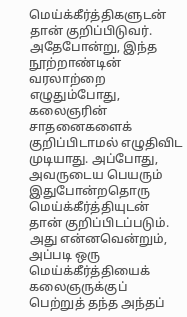மெய்க்கீர்த்திகளுடன் தான் குறிப்பிடுவர். அதேபோன்று, இந்த நூற்றாண்டின் வரலாற்றை எழுதும்போது, கலைஞரின் சாதனைகளைக் குறிப்பிடாமல் எழுதிவிட முடியாது. அப்போது, அவருடைய பெயரும் இதுபோன்றதொரு மெய்க்கீர்த்தியுடன் தான் குறிப்பிடப்படும். அது என்னவென்றும், அப்படி ஒரு மெய்க்கீர்த்தியைக் கலைஞருக்குப் பெற்றுத் தந்த அந்தப்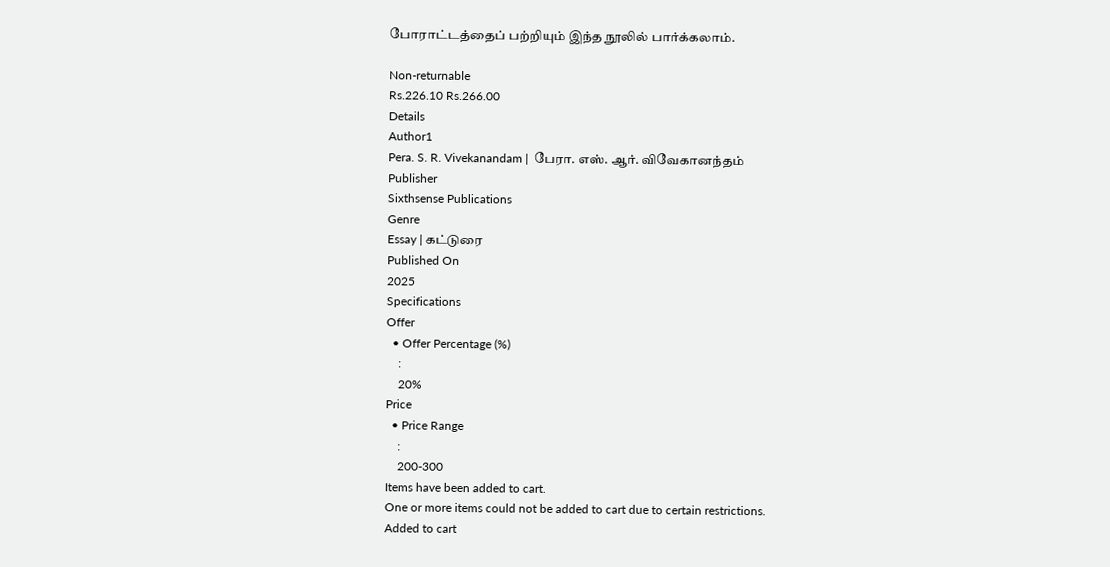போராட்டத்தைப் பற்றியும் இந்த நூலில் பார்க்கலாம்.

Non-returnable
Rs.226.10 Rs.266.00
Details
Author1
Pera. S. R. Vivekanandam |  பேரா. எஸ். ஆர். விவேகானந்தம்
Publisher
Sixthsense Publications
Genre
Essay | கட்டுரை
Published On
2025
Specifications
Offer
  • Offer Percentage (%)
    :
    20%
Price
  • Price Range
    :
    200-300
Items have been added to cart.
One or more items could not be added to cart due to certain restrictions.
Added to cart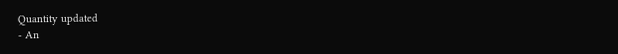Quantity updated
- An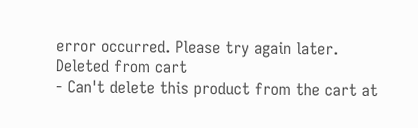error occurred. Please try again later.
Deleted from cart
- Can't delete this product from the cart at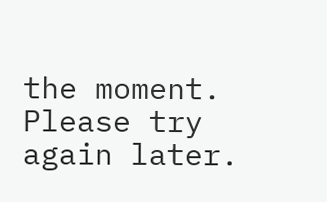the moment. Please try again later.